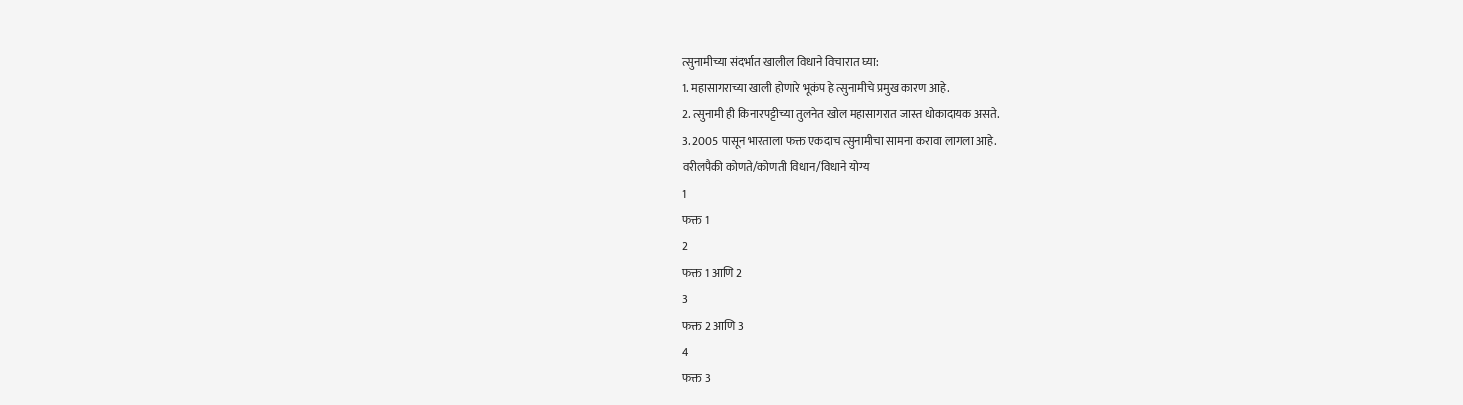त्सुनामीच्या संदर्भात खालील विधाने विचारात घ्या:
1. महासागराच्या खाली होणारे भूकंप हे त्सुनामीचे प्रमुख कारण आहे.
2. त्सुनामी ही किनारपट्टीच्या तुलनेत खोल महासागरात जास्त धोकादायक असते.
3. 2005 पासून भारताला फक्त एकदाच त्सुनामीचा सामना करावा लागला आहे.
वरीलपैकी कोणते/कोणती विधान/विधाने योग्य
1
फक्त 1
2
फक्त 1 आणि 2
3
फक्त 2 आणि 3
4
फक्त 3